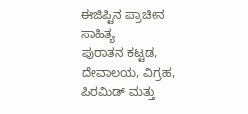ಈಜಿಪ್ಟಿನ ಪ್ರಾಚೀನ ಸಾಹಿತ್ಯ
ಪುರಾತನ ಕಟ್ಟಡ, ದೇವಾಲಯ, ವಿಗ್ರಹ, ಪಿರಮಿಡ್ ಮತ್ತು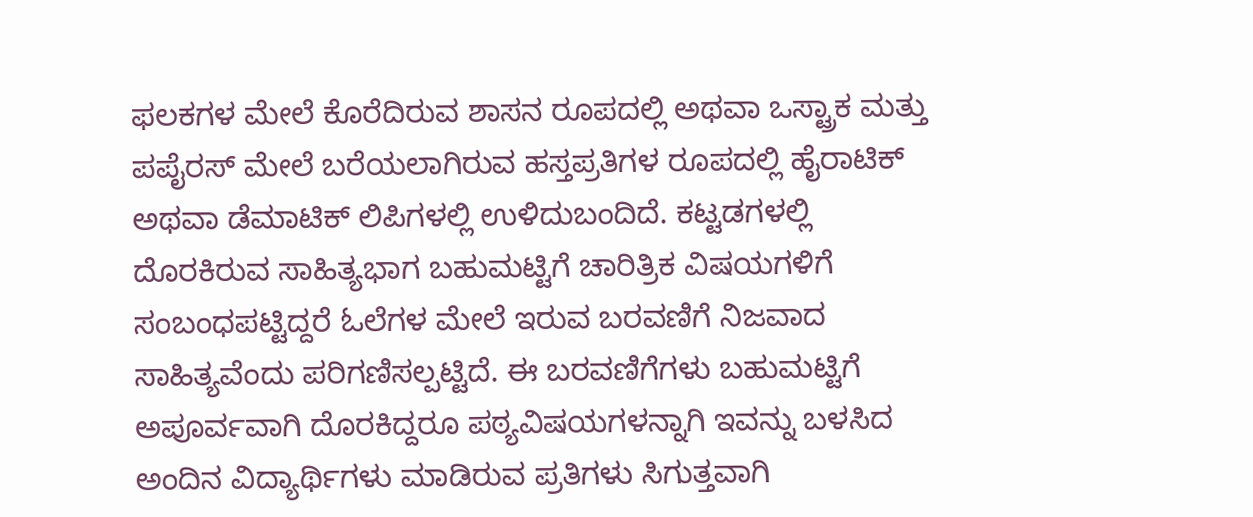ಫಲಕಗಳ ಮೇಲೆ ಕೊರೆದಿರುವ ಶಾಸನ ರೂಪದಲ್ಲಿ ಅಥವಾ ಒಸ್ಟ್ರಾಕ ಮತ್ತು ಪಪೈರಸ್ ಮೇಲೆ ಬರೆಯಲಾಗಿರುವ ಹಸ್ತಪ್ರತಿಗಳ ರೂಪದಲ್ಲಿ ಹೈರಾಟಿಕ್ ಅಥವಾ ಡೆಮಾಟಿಕ್ ಲಿಪಿಗಳಲ್ಲಿ ಉಳಿದುಬಂದಿದೆ. ಕಟ್ಟಡಗಳಲ್ಲಿ ದೊರಕಿರುವ ಸಾಹಿತ್ಯಭಾಗ ಬಹುಮಟ್ಟಿಗೆ ಚಾರಿತ್ರಿಕ ವಿಷಯಗಳಿಗೆ ಸಂಬಂಧಪಟ್ಟಿದ್ದರೆ ಓಲೆಗಳ ಮೇಲೆ ಇರುವ ಬರವಣಿಗೆ ನಿಜವಾದ ಸಾಹಿತ್ಯವೆಂದು ಪರಿಗಣಿಸಲ್ಪಟ್ಟಿದೆ. ಈ ಬರವಣಿಗೆಗಳು ಬಹುಮಟ್ಟಿಗೆ ಅಪೂರ್ವವಾಗಿ ದೊರಕಿದ್ದರೂ ಪಠ್ಯವಿಷಯಗಳನ್ನಾಗಿ ಇವನ್ನು ಬಳಸಿದ ಅಂದಿನ ವಿದ್ಯಾರ್ಥಿಗಳು ಮಾಡಿರುವ ಪ್ರತಿಗಳು ಸಿಗುತ್ತವಾಗಿ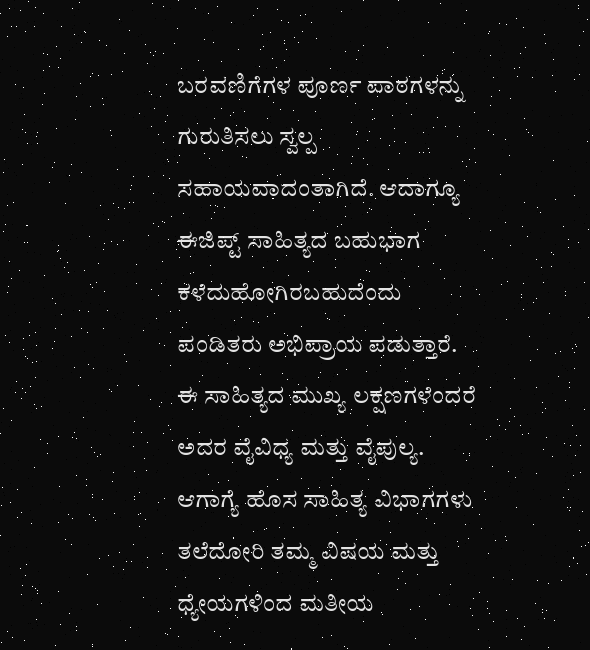ಬರವಣಿಗೆಗಳ ಪೂರ್ಣ ಪಾಠಗಳನ್ನು ಗುರುತಿಸಲು ಸ್ವಲ್ಪ ಸಹಾಯವಾದಂತಾಗಿದೆ. ಆದಾಗ್ಯೂ ಈಜಿಪ್ಟ್ ಸಾಹಿತ್ಯದ ಬಹುಭಾಗ ಕಳೆದುಹೋಗಿರಬಹುದೆಂದು ಪಂಡಿತರು ಅಭಿಪ್ರಾಯ ಪಡುತ್ತಾರೆ. ಈ ಸಾಹಿತ್ಯದ ಮುಖ್ಯ ಲಕ್ಷಣಗಳೆಂದರೆ ಅದರ ವೈವಿಧ್ಯ ಮತ್ತು ವೈಪುಲ್ಯ. ಆಗಾಗ್ಯೆ ಹೊಸ ಸಾಹಿತ್ಯ ವಿಭಾಗಗಳು ತಲೆದೋರಿ ತಮ್ಮ ವಿಷಯ ಮತ್ತು ಧ್ಯೇಯಗಳಿಂದ ಮತೀಯ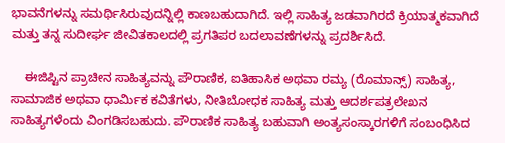ಭಾವನೆಗಳನ್ನು ಸಮರ್ಥಿಸಿರುವುದನ್ನಿಲ್ಲಿ ಕಾಣಬಹುದಾಗಿದೆ. ಇಲ್ಲಿ ಸಾಹಿತ್ಯ ಜಡವಾಗಿರದೆ ಕ್ರಿಯಾತ್ಮಕವಾಗಿದೆ ಮತ್ತು ತನ್ನ ಸುದೀರ್ಘ ಜೀವಿತಕಾಲದಲ್ಲಿ ಪ್ರಗತಿಪರ ಬದಲಾವಣೆಗಳನ್ನು ಪ್ರದರ್ಶಿಸಿದೆ.

    ಈಜಿಪ್ಟಿನ ಪ್ರಾಚೀನ ಸಾಹಿತ್ಯವನ್ನು ಪೌರಾಣಿಕ, ಐತಿಹಾಸಿಕ ಅಥವಾ ರಮ್ಯ (ರೊಮಾನ್ಸ್) ಸಾಹಿತ್ಯ, ಸಾಮಾಜಿಕ ಅಥವಾ ಧಾರ್ಮಿಕ ಕವಿತೆಗಳು, ನೀತಿಬೋಧಕ ಸಾಹಿತ್ಯ ಮತ್ತು ಆದರ್ಶಪತ್ರಲೇಖನ ಸಾಹಿತ್ಯಗಳೆಂದು ವಿಂಗಡಿಸಬಹುದು. ಪೌರಾಣಿಕ ಸಾಹಿತ್ಯ ಬಹುವಾಗಿ ಅಂತ್ಯಸಂಸ್ಕಾರಗಳಿಗೆ ಸಂಬಂಧಿಸಿದ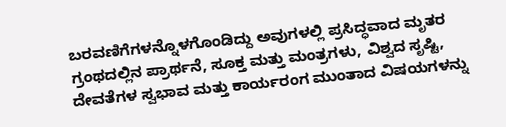ಬರವಣಿಗೆಗಳನ್ನೊಳಗೊಂಡಿದ್ದು ಅವುಗಳಲ್ಲಿ ಪ್ರಸಿದ್ಧವಾದ ಮೃತರ ಗ್ರಂಥದಲ್ಲಿನ ಪ್ರಾರ್ಥನೆ, ಸೂಕ್ತ ಮತ್ತು ಮಂತ್ರಗಳು, ವಿಶ್ವದ ಸೃಷ್ಟಿ, ದೇವತೆಗಳ ಸ್ವಭಾವ ಮತ್ತು ಕಾರ್ಯರಂಗ ಮುಂತಾದ ವಿಷಯಗಳನ್ನು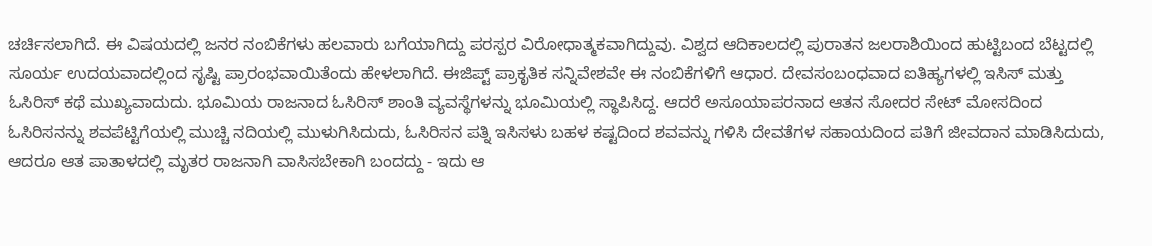ಚರ್ಚಿಸಲಾಗಿದೆ. ಈ ವಿಷಯದಲ್ಲಿ ಜನರ ನಂಬಿಕೆಗಳು ಹಲವಾರು ಬಗೆಯಾಗಿದ್ದು ಪರಸ್ಪರ ವಿರೋಧಾತ್ಮಕವಾಗಿದ್ದುವು. ವಿಶ್ವದ ಆದಿಕಾಲದಲ್ಲಿ ಪುರಾತನ ಜಲರಾಶಿಯಿಂದ ಹುಟ್ಟಿಬಂದ ಬೆಟ್ಟದಲ್ಲಿ ಸೂರ್ಯ ಉದಯವಾದಲ್ಲಿಂದ ಸೃಷ್ಟಿ ಪ್ರಾರಂಭವಾಯಿತೆಂದು ಹೇಳಲಾಗಿದೆ. ಈಜಿಪ್ಟ್ ಪ್ರಾಕೃತಿಕ ಸನ್ನಿವೇಶವೇ ಈ ನಂಬಿಕೆಗಳಿಗೆ ಆಧಾರ. ದೇವಸಂಬಂಧವಾದ ಐತಿಹ್ಯಗಳಲ್ಲಿ ಇಸಿಸ್ ಮತ್ತು ಓಸಿರಿಸ್ ಕಥೆ ಮುಖ್ಯವಾದುದು. ಭೂಮಿಯ ರಾಜನಾದ ಓಸಿರಿಸ್ ಶಾಂತಿ ವ್ಯವಸ್ಥೆಗಳನ್ನು ಭೂಮಿಯಲ್ಲಿ ಸ್ಥಾಪಿಸಿದ್ದ. ಆದರೆ ಅಸೂಯಾಪರನಾದ ಆತನ ಸೋದರ ಸೇಟ್ ಮೋಸದಿಂದ ಓಸಿರಿಸನನ್ನು ಶವಪೆಟ್ಟಿಗೆಯಲ್ಲಿ ಮುಚ್ಚಿ ನದಿಯಲ್ಲಿ ಮುಳುಗಿಸಿದುದು, ಓಸಿರಿಸನ ಪತ್ನಿ ಇಸಿಸಳು ಬಹಳ ಕಷ್ಟದಿಂದ ಶವವನ್ನು ಗಳಿಸಿ ದೇವತೆಗಳ ಸಹಾಯದಿಂದ ಪತಿಗೆ ಜೀವದಾನ ಮಾಡಿಸಿದುದು, ಆದರೂ ಆತ ಪಾತಾಳದಲ್ಲಿ ಮೃತರ ರಾಜನಾಗಿ ವಾಸಿಸಬೇಕಾಗಿ ಬಂದದ್ದು - ಇದು ಆ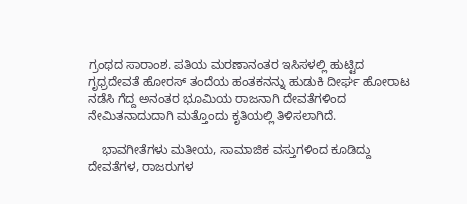ಗ್ರಂಥದ ಸಾರಾಂಶ. ಪತಿಯ ಮರಣಾನಂತರ ಇಸಿಸಳಲ್ಲಿ ಹುಟ್ಟಿದ ಗೃಧ್ರದೇವತೆ ಹೋರಸ್ ತಂದೆಯ ಹಂತಕನನ್ನು ಹುಡುಕಿ ದೀರ್ಘ ಹೋರಾಟ ನಡೆಸಿ ಗೆದ್ದ ಅನಂತರ ಭೂಮಿಯ ರಾಜನಾಗಿ ದೇವತೆಗಳಿಂದ ನೇಮಿತನಾದುದಾಗಿ ಮತ್ತೊಂದು ಕೃತಿಯಲ್ಲಿ ತಿಳಿಸಲಾಗಿದೆ.

    ಭಾವಗೀತೆಗಳು ಮತೀಯ, ಸಾಮಾಜಿಕ ವಸ್ತುಗಳಿಂದ ಕೂಡಿದ್ದು ದೇವತೆಗಳ, ರಾಜರುಗಳ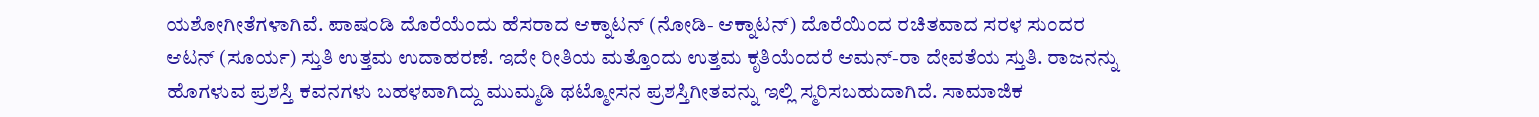ಯಶೋಗೀತೆಗಳಾಗಿವೆ. ಪಾಷಂಡಿ ದೊರೆಯೆಂದು ಹೆಸರಾದ ಆಕ್ನಾಟನ್ (ನೋಡಿ- ಆಕ್ನಾಟನ್) ದೊರೆಯಿಂದ ರಚಿತವಾದ ಸರಳ ಸುಂದರ ಆಟನ್ (ಸೂರ್ಯ) ಸ್ತುತಿ ಉತ್ತಮ ಉದಾಹರಣೆ. ಇದೇ ರೀತಿಯ ಮತ್ತೊಂದು ಉತ್ತಮ ಕೃತಿಯೆಂದರೆ ಆಮನ್-ರಾ ದೇವತೆಯ ಸ್ತುತಿ. ರಾಜನನ್ನು ಹೊಗಳುವ ಪ್ರಶಸ್ತಿ ಕವನಗಳು ಬಹಳವಾಗಿದ್ದು ಮುಮ್ಮಡಿ ಥಟ್ಮೋಸನ ಪ್ರಶಸ್ತಿಗೀತವನ್ನು ಇಲ್ಲಿ ಸ್ಮರಿಸಬಹುದಾಗಿದೆ. ಸಾಮಾಜಿಕ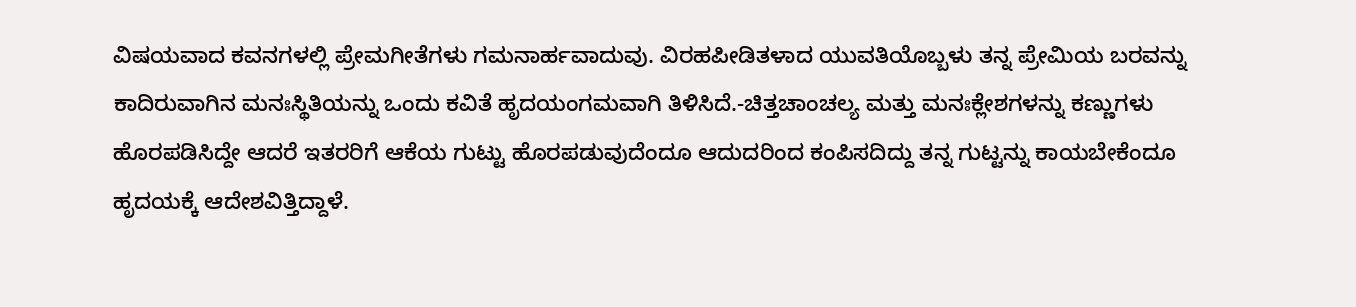ವಿಷಯವಾದ ಕವನಗಳಲ್ಲಿ ಪ್ರೇಮಗೀತೆಗಳು ಗಮನಾರ್ಹವಾದುವು. ವಿರಹಪೀಡಿತಳಾದ ಯುವತಿಯೊಬ್ಬಳು ತನ್ನ ಪ್ರೇಮಿಯ ಬರವನ್ನು ಕಾದಿರುವಾಗಿನ ಮನಃಸ್ಥಿತಿಯನ್ನು ಒಂದು ಕವಿತೆ ಹೃದಯಂಗಮವಾಗಿ ತಿಳಿಸಿದೆ.-ಚಿತ್ತಚಾಂಚಲ್ಯ ಮತ್ತು ಮನಃಕ್ಲೇಶಗಳನ್ನು ಕಣ್ಣುಗಳು ಹೊರಪಡಿಸಿದ್ದೇ ಆದರೆ ಇತರರಿಗೆ ಆಕೆಯ ಗುಟ್ಟು ಹೊರಪಡುವುದೆಂದೂ ಆದುದರಿಂದ ಕಂಪಿಸದಿದ್ದು ತನ್ನ ಗುಟ್ಟನ್ನು ಕಾಯಬೇಕೆಂದೂ ಹೃದಯಕ್ಕೆ ಆದೇಶವಿತ್ತಿದ್ದಾಳೆ.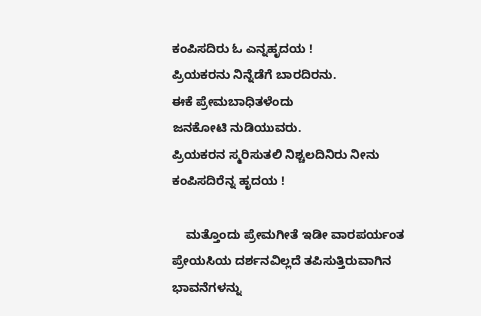ಕಂಪಿಸದಿರು ಓ ಎನ್ನಹೃದಯ !
ಪ್ರಿಯಕರನು ನಿನ್ನೆಡೆಗೆ ಬಾರದಿರನು.
ಈಕೆ ಪ್ರೇಮಬಾಧಿತಳೆಂದು
ಜನಕೋಟಿ ನುಡಿಯುವರು.
ಪ್ರಿಯಕರನ ಸ್ಮರಿಸುತಲಿ ನಿಶ್ಚಲದಿನಿರು ನೀನು
ಕಂಪಿಸದಿರೆನ್ನ ಹೃದಯ !

    ಮತ್ತೊಂದು ಪ್ರೇಮಗೀತೆ ಇಡೀ ವಾರಪರ್ಯಂತ ಪ್ರೇಯಸಿಯ ದರ್ಶನವಿಲ್ಲದೆ ತಪಿಸುತ್ತಿರುವಾಗಿನ ಭಾವನೆಗಳನ್ನು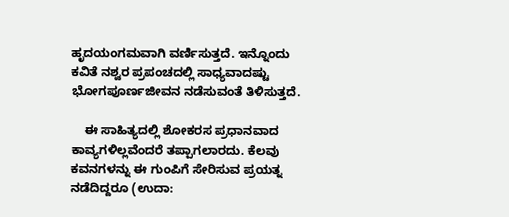ಹೃದಯಂಗಮವಾಗಿ ವರ್ಣಿಸುತ್ತದೆ. ಇನ್ನೊಂದು ಕವಿತೆ ನಶ್ವರ ಪ್ರಪಂಚದಲ್ಲಿ ಸಾಧ್ಯವಾದಷ್ಟು ಭೋಗಪೂರ್ಣಜೀವನ ನಡೆಸುವಂತೆ ತಿಳಿಸುತ್ತದೆ.

    ಈ ಸಾಹಿತ್ಯದಲ್ಲಿ ಶೋಕರಸ ಪ್ರಧಾನವಾದ ಕಾವ್ಯಗಳಿಲ್ಲವೆಂದರೆ ತಪ್ಪಾಗಲಾರದು. ಕೆಲವು ಕವನಗಳನ್ನು ಈ ಗುಂಪಿಗೆ ಸೇರಿಸುವ ಪ್ರಯತ್ನ ನಡೆದಿದ್ದರೂ (ಉದಾ: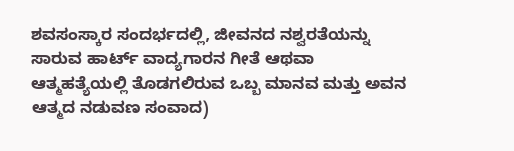ಶವಸಂಸ್ಕಾರ ಸಂದರ್ಭದಲ್ಲಿ, ಜೀವನದ ನಶ್ವರತೆಯನ್ನು ಸಾರುವ ಹಾರ್ಟ್ ವಾದ್ಯಗಾರನ ಗೀತೆ ಆಥವಾ ಆತ್ಮಹತ್ಯೆಯಲ್ಲಿ ತೊಡಗಲಿರುವ ಒಬ್ಬ ಮಾನವ ಮತ್ತು ಅವನ ಆತ್ಮದ ನಡುವಣ ಸಂವಾದ)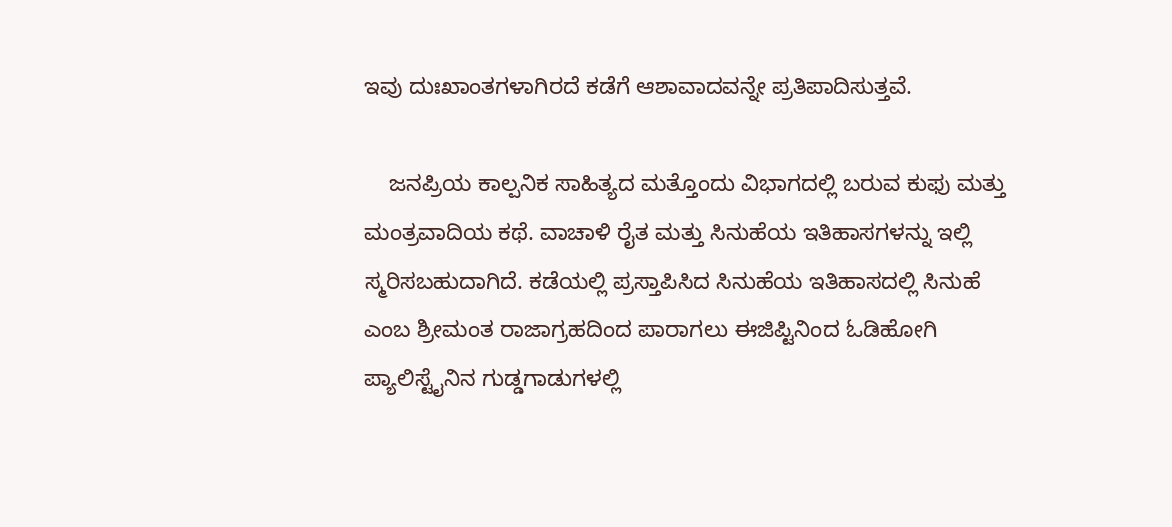ಇವು ದುಃಖಾಂತಗಳಾಗಿರದೆ ಕಡೆಗೆ ಆಶಾವಾದವನ್ನೇ ಪ್ರತಿಪಾದಿಸುತ್ತವೆ.

    ಜನಪ್ರಿಯ ಕಾಲ್ಪನಿಕ ಸಾಹಿತ್ಯದ ಮತ್ತೊಂದು ವಿಭಾಗದಲ್ಲಿ ಬರುವ ಕುಫು ಮತ್ತು ಮಂತ್ರವಾದಿಯ ಕಥೆ. ವಾಚಾಳಿ ರೈತ ಮತ್ತು ಸಿನುಹೆಯ ಇತಿಹಾಸಗಳನ್ನು ಇಲ್ಲಿ ಸ್ಮರಿಸಬಹುದಾಗಿದೆ. ಕಡೆಯಲ್ಲಿ ಪ್ರಸ್ತಾಪಿಸಿದ ಸಿನುಹೆಯ ಇತಿಹಾಸದಲ್ಲಿ ಸಿನುಹೆ ಎಂಬ ಶ್ರೀಮಂತ ರಾಜಾಗ್ರಹದಿಂದ ಪಾರಾಗಲು ಈಜಿಪ್ಟಿನಿಂದ ಓಡಿಹೋಗಿ ಪ್ಯಾಲಿಸ್ಟೈನಿನ ಗುಡ್ಡಗಾಡುಗಳಲ್ಲಿ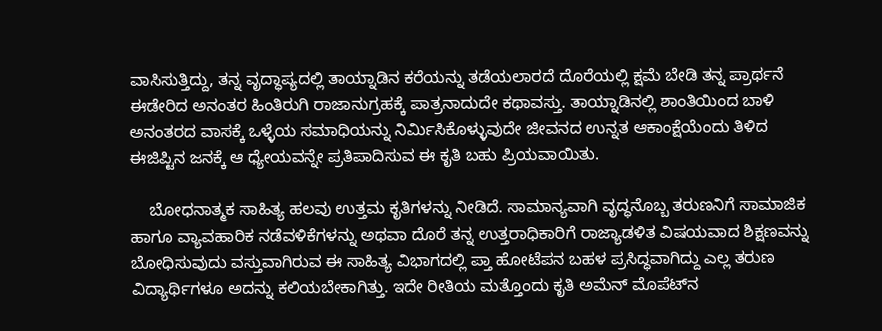ವಾಸಿಸುತ್ತಿದ್ದು, ತನ್ನ ವೃದ್ಧಾಪ್ಯದಲ್ಲಿ ತಾಯ್ನಾಡಿನ ಕರೆಯನ್ನು ತಡೆಯಲಾರದೆ ದೊರೆಯಲ್ಲಿ ಕ್ಷಮೆ ಬೇಡಿ ತನ್ನ ಪ್ರಾರ್ಥನೆ ಈಡೇರಿದ ಅನಂತರ ಹಿಂತಿರುಗಿ ರಾಜಾನುಗ್ರಹಕ್ಕೆ ಪಾತ್ರನಾದುದೇ ಕಥಾವಸ್ತು. ತಾಯ್ನಾಡಿನಲ್ಲಿ ಶಾಂತಿಯಿಂದ ಬಾಳಿ ಅನಂತರದ ವಾಸಕ್ಕೆ ಒಳ್ಳೆಯ ಸಮಾಧಿಯನ್ನು ನಿರ್ಮಿಸಿಕೊಳ್ಳುವುದೇ ಜೀವನದ ಉನ್ನತ ಆಕಾಂಕ್ಷೆಯೆಂದು ತಿಳಿದ ಈಜಿಪ್ಟಿನ ಜನಕ್ಕೆ ಆ ಧ್ಯೇಯವನ್ನೇ ಪ್ರತಿಪಾದಿಸುವ ಈ ಕೃತಿ ಬಹು ಪ್ರಿಯವಾಯಿತು.

    ಬೋಧನಾತ್ಮಕ ಸಾಹಿತ್ಯ ಹಲವು ಉತ್ತಮ ಕೃತಿಗಳನ್ನು ನೀಡಿದೆ. ಸಾಮಾನ್ಯವಾಗಿ ವೃದ್ಧನೊಬ್ಬ ತರುಣನಿಗೆ ಸಾಮಾಜಿಕ ಹಾಗೂ ವ್ಯಾವಹಾರಿಕ ನಡೆವಳಿಕೆಗಳನ್ನು ಅಥವಾ ದೊರೆ ತನ್ನ ಉತ್ತರಾಧಿಕಾರಿಗೆ ರಾಜ್ಯಾಡಳಿತ ವಿಷಯವಾದ ಶಿಕ್ಷಣವನ್ನು ಬೋಧಿಸುವುದು ವಸ್ತುವಾಗಿರುವ ಈ ಸಾಹಿತ್ಯ ವಿಭಾಗದಲ್ಲಿ ಪ್ತಾ ಹೋಟೆಪನ ಬಹಳ ಪ್ರಸಿದ್ಧವಾಗಿದ್ದು ಎಲ್ಲ ತರುಣ ವಿದ್ಯಾರ್ಥಿಗಳೂ ಅದನ್ನು ಕಲಿಯಬೇಕಾಗಿತ್ತು. ಇದೇ ರೀತಿಯ ಮತ್ತೊಂದು ಕೃತಿ ಅಮೆನ್ ಮೊಪೆಟ್‍ನ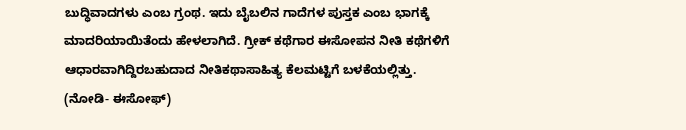ಬುದ್ಧಿವಾದಗಳು ಎಂಬ ಗ್ರಂಥ. ಇದು ಬೈಬಲಿನ ಗಾದೆಗಳ ಪುಸ್ತಕ ಎಂಬ ಭಾಗಕ್ಕೆ ಮಾದರಿಯಾಯಿತೆಂದು ಹೇಳಲಾಗಿದೆ. ಗ್ರೀಕ್ ಕಥೆಗಾರ ಈಸೋಪನ ನೀತಿ ಕಥೆಗಳಿಗೆ ಆಧಾರವಾಗಿದ್ದಿರಬಹುದಾದ ನೀತಿಕಥಾಸಾಹಿತ್ಯ ಕೆಲಮಟ್ಟಿಗೆ ಬಳಕೆಯಲ್ಲಿತ್ತು.
(ನೋಡಿ- ಈಸೋಫ್)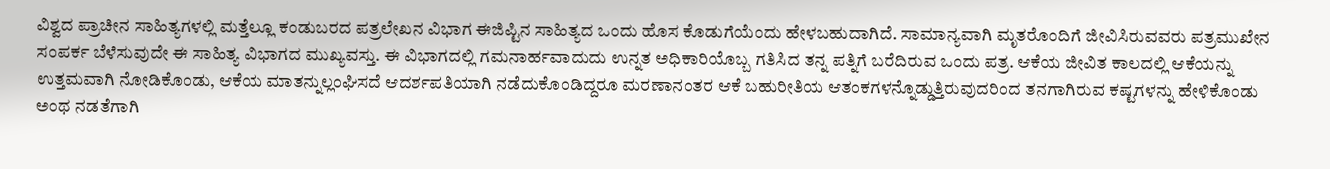ವಿಶ್ವದ ಪ್ರಾಚೀನ ಸಾಹಿತ್ಯಗಳಲ್ಲಿ ಮತ್ತೆಲ್ಲೂ ಕಂಡುಬರದ ಪತ್ರಲೇಖನ ವಿಭಾಗ ಈಜಿಪ್ಟಿನ ಸಾಹಿತ್ಯದ ಒಂದು ಹೊಸ ಕೊಡುಗೆಯೆಂದು ಹೇಳಬಹುದಾಗಿದೆ. ಸಾಮಾನ್ಯವಾಗಿ ಮೃತರೊಂದಿಗೆ ಜೀವಿಸಿರುವವರು ಪತ್ರಮುಖೇನ ಸಂಪರ್ಕ ಬೆಳೆಸುವುದೇ ಈ ಸಾಹಿತ್ಯ ವಿಭಾಗದ ಮುಖ್ಯವಸ್ತು. ಈ ವಿಭಾಗದಲ್ಲಿ ಗಮನಾರ್ಹವಾದುದು ಉನ್ನತ ಅಧಿಕಾರಿಯೊಬ್ಬ ಗತಿಸಿದ ತನ್ನ ಪತ್ನಿಗೆ ಬರೆದಿರುವ ಒಂದು ಪತ್ರ. ಆಕೆಯ ಜೀವಿತ ಕಾಲದಲ್ಲಿ ಆಕೆಯನ್ನು ಉತ್ತಮವಾಗಿ ನೋಡಿಕೊಂಡು, ಆಕೆಯ ಮಾತನ್ನುಲ್ಲಂಘಿಸದೆ ಆದರ್ಶಪತಿಯಾಗಿ ನಡೆದುಕೊಂಡಿದ್ದರೂ ಮರಣಾನಂತರ ಆಕೆ ಬಹುರೀತಿಯ ಆತಂಕಗಳನ್ನೊಡ್ಡುತ್ತಿರುವುದರಿಂದ ತನಗಾಗಿರುವ ಕಷ್ಟಗಳನ್ನು ಹೇಳಿಕೊಂಡು ಅಂಥ ನಡತೆಗಾಗಿ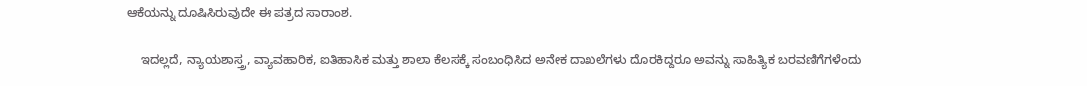ಆಕೆಯನ್ನು ದೂಷಿಸಿರುವುದೇ ಈ ಪತ್ರದ ಸಾರಾಂಶ.

    ಇದಲ್ಲದೆ, ನ್ಯಾಯಶಾಸ್ತ್ರ, ವ್ಯಾವಹಾರಿಕ, ಐತಿಹಾಸಿಕ ಮತ್ತು ಶಾಲಾ ಕೆಲಸಕ್ಕೆ ಸಂಬಂಧಿಸಿದ ಅನೇಕ ದಾಖಲೆಗಳು ದೊರಕಿದ್ದರೂ ಅವನ್ನು ಸಾಹಿತ್ಯಿಕ ಬರವಣಿಗೆಗಳೆಂದು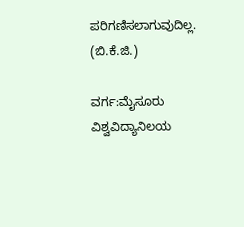ಪರಿಗಣಿಸಲಾಗುವುದಿಲ್ಲ.
(ಬಿ.ಕೆ.ಜಿ.)

ವರ್ಗ:ಮೈಸೂರು ವಿಶ್ವವಿದ್ಯಾನಿಲಯ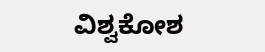ವಿಶ್ವಕೋಶ